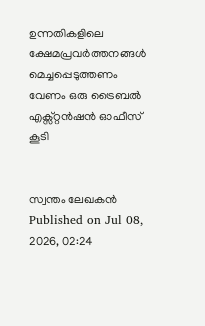ഉന്നതികളിലെ ക്ഷേമപ്രവർത്തനങ്ങൾ മെച്ചപ്പെടുത്തണം
വേണം ഒരു ട്രൈബൽ എക്സ്റ്റൻഷൻ ഓഫീസ് കൂടി


സ്വന്തം ലേഖകൻ
Published on Jul 08, 2026, 02:24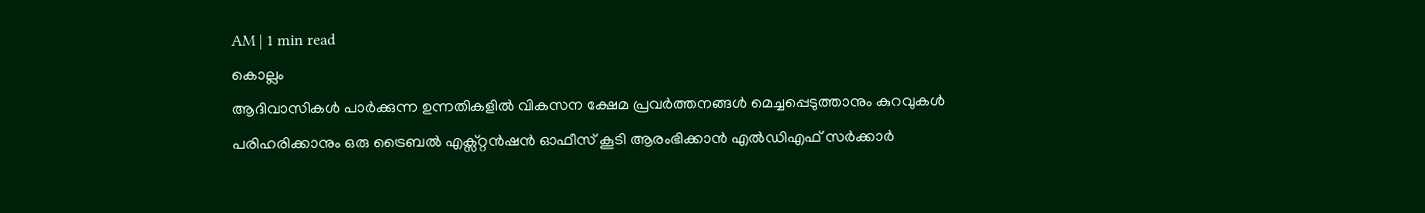AM | 1 min read
കൊല്ലം
ആദിവാസികൾ പാർക്കുന്ന ഉന്നതികളിൽ വികസന ക്ഷേമ പ്രവർത്തനങ്ങൾ മെച്ചപ്പെടുത്താനും കുറവുകൾ പരിഹരിക്കാനും ഒരു ട്രൈബൽ എക്സ്റ്റൻഷൻ ഓഫീസ് കൂടി ആരംഭിക്കാൻ എൽഡിഎഫ് സർക്കാർ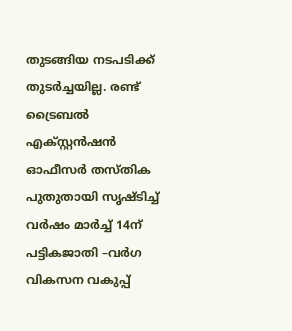തുടങ്ങിയ നടപടിക്ക് തുടർച്ചയില്ല. രണ്ട് ട്രൈബൽ എക്സ്റ്റൻഷൻ ഓഫീസർ തസ്തിക പുതുതായി സൃഷ്ടിച്ച് വർഷം മാർച്ച് 14ന് പട്ടികജാതി –വർഗ വികസന വകുപ്പ്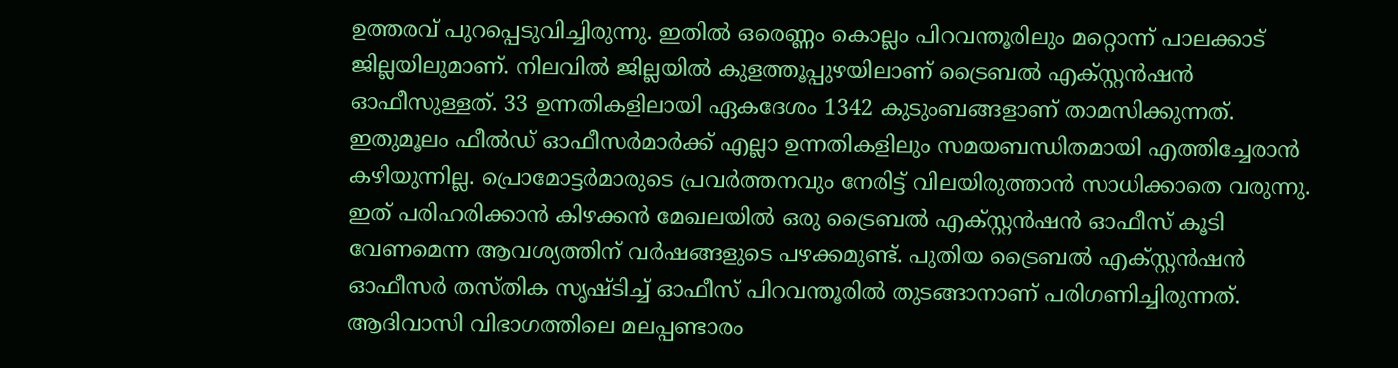ഉത്തരവ് പുറപ്പെടുവിച്ചിരുന്നു. ഇതിൽ ഒരെണ്ണം കൊല്ലം പിറവന്തൂരിലും മറ്റൊന്ന് പാലക്കാട് ജില്ലയിലുമാണ്. നിലവിൽ ജില്ലയിൽ കുളത്തൂപ്പുഴയിലാണ് ട്രൈബൽ എക്സ്റ്റൻഷൻ ഓഫീസുള്ളത്. 33 ഉന്നതികളിലായി ഏകദേശം 1342 കുടുംബങ്ങളാണ് താമസിക്കുന്നത്. ഇതുമൂലം ഫീൽഡ് ഓഫീസർമാർക്ക് എല്ലാ ഉന്നതികളിലും സമയബന്ധിതമായി എത്തിച്ചേരാൻ കഴിയുന്നില്ല. പ്രൊമോട്ടർമാരുടെ പ്രവർത്തനവും നേരിട്ട് വിലയിരുത്താൻ സാധിക്കാതെ വരുന്നു. ഇത് പരിഹരിക്കാൻ കിഴക്കൻ മേഖലയിൽ ഒരു ട്രൈബൽ എക്സ്റ്റൻഷൻ ഓഫീസ് കൂടി വേണമെന്ന ആവശ്യത്തിന് വർഷങ്ങളുടെ പഴക്കമുണ്ട്. പുതിയ ട്രൈബൽ എക്സ്റ്റൻഷൻ ഓഫീസർ തസ്തിക സൃഷ്ടിച്ച് ഓഫീസ് പിറവന്തൂരിൽ തുടങ്ങാനാണ് പരിഗണിച്ചിരുന്നത്. ആദിവാസി വിഭാഗത്തിലെ മലപ്പണ്ടാരം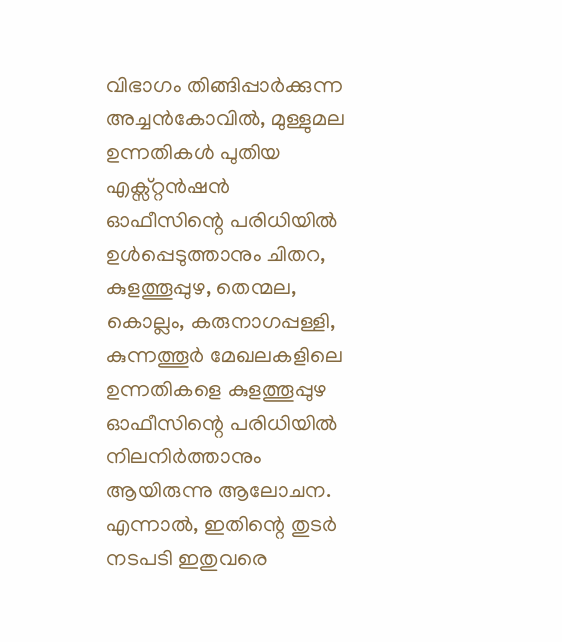വിഭാഗം തിങ്ങിപ്പാർക്കുന്ന അച്ചൻകോവിൽ, മുള്ളുമല ഉന്നതികൾ പുതിയ എക്സ്റ്റൻഷൻ ഓഫീസിന്റെ പരിധിയിൽ ഉൾപ്പെടുത്താനും ചിതറ, കുളത്തൂപ്പുഴ, തെന്മല, കൊല്ലം, കരുനാഗപ്പള്ളി, കുന്നത്തൂർ മേഖലകളിലെ ഉന്നതികളെ കുളത്തൂപ്പുഴ ഓഫീസിന്റെ പരിധിയിൽ നിലനിർത്താനും ആയിരുന്നു ആലോചന. എന്നാൽ, ഇതിന്റെ തുടർ നടപടി ഇതുവരെ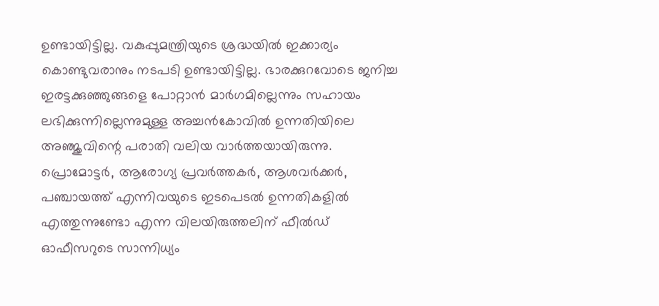ഉണ്ടായിട്ടില്ല. വകുപ്പുമന്ത്രിയുടെ ശ്രദ്ധയിൽ ഇക്കാര്യം കൊണ്ടുവരാനും നടപടി ഉണ്ടായിട്ടില്ല. ഭാരക്കുറവോടെ ജനിച്ച ഇരട്ടക്കുഞ്ഞുങ്ങളെ പോറ്റാൻ മാർഗമില്ലെന്നും സഹായം ലഭിക്കുന്നില്ലെന്നുമുള്ള അച്ചൻകോവിൽ ഉന്നതിയിലെ അഞ്ജുവിന്റെ പരാതി വലിയ വാർത്തയായിരുന്നു. പ്രൊമോട്ടർ, ആരോഗ്യ പ്രവർത്തകർ, ആശവർക്കർ, പഞ്ചായത്ത് എന്നിവയുടെ ഇടപെടൽ ഉന്നതികളിൽ എത്തുന്നുണ്ടോ എന്ന വിലയിരുത്തലിന് ഫീൽഡ് ഓഫീസറുടെ സാന്നിധ്യം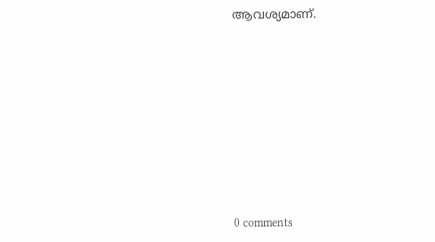ആവശ്യമാണ്.











0 comments